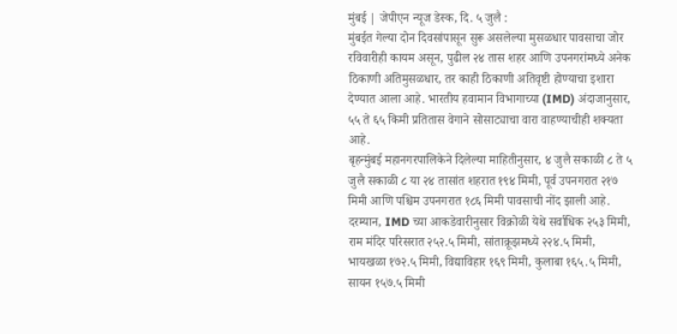मुंबई | जेपीएन न्यूज डेस्क, दि. ५ जुलै :
मुंबईत गेल्या दोन दिवसांपासून सुरू असलेल्या मुसळधार पावसाचा जोर रविवारीही कायम असून, पुढील २४ तास शहर आणि उपनगरांमध्ये अनेक ठिकाणी अतिमुसळधार, तर काही ठिकाणी अतिवृष्टी होण्याचा इशारा देण्यात आला आहे. भारतीय हवामान विभागाच्या (IMD) अंदाजानुसार, ५५ ते ६५ किमी प्रतितास वेगाने सोसाट्याचा वारा वाहण्याचीही शक्यता आहे.
बृहन्मुंबई महानगरपालिकेने दिलेल्या माहितीनुसार, ४ जुलै सकाळी ८ ते ५ जुलै सकाळी ८ या २४ तासांत शहरात १९४ मिमी, पूर्व उपनगरात २१७ मिमी आणि पश्चिम उपनगरात १८६ मिमी पावसाची नोंद झाली आहे.
दरम्यान, IMD च्या आकडेवारीनुसार विक्रोळी येथे सर्वाधिक २५३ मिमी, राम मंदिर परिसरात २५२.५ मिमी, सांताक्रूझमध्ये २२४.५ मिमी, भायखळा १७२.५ मिमी, विद्याविहार १६९ मिमी, कुलाबा १६५.५ मिमी, सायन १५७.५ मिमी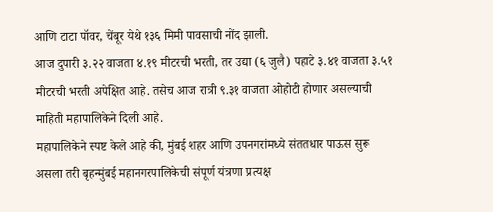आणि टाटा पॉवर, चेंबूर येथे १३६ मिमी पावसाची नोंद झाली.
आज दुपारी ३.२२ वाजता ४.१९ मीटरची भरती, तर उद्या (६ जुलै) पहाटे ३.४१ वाजता ३.५१ मीटरची भरती अपेक्षित आहे. तसेच आज रात्री ९.३१ वाजता ओहोटी होणार असल्याची माहिती महापालिकेने दिली आहे.
महापालिकेने स्पष्ट केले आहे की, मुंबई शहर आणि उपनगरांमध्ये संततधार पाऊस सुरू असला तरी बृहन्मुंबई महानगरपालिकेची संपूर्ण यंत्रणा प्रत्यक्ष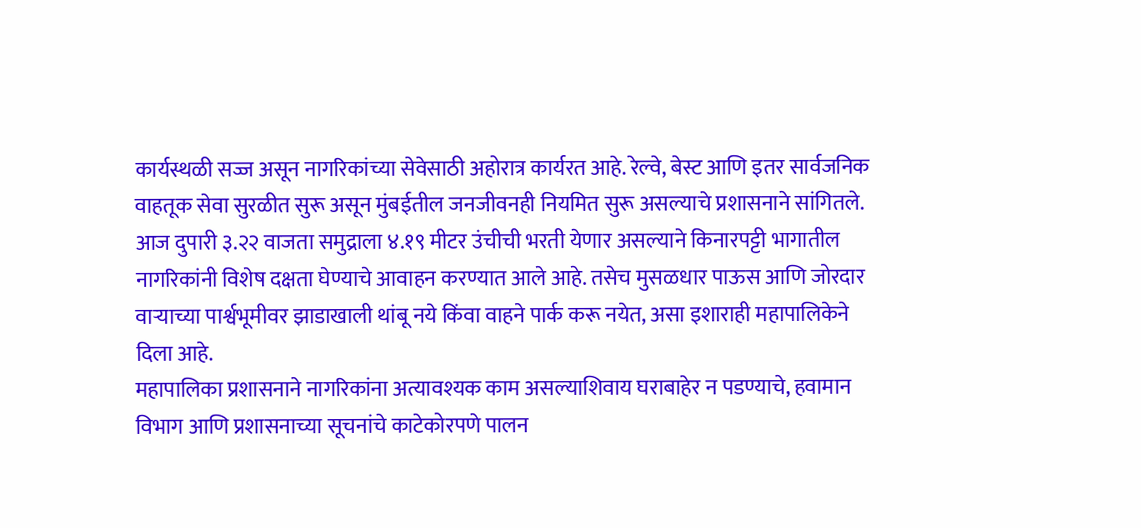कार्यस्थळी सज्ज असून नागरिकांच्या सेवेसाठी अहोरात्र कार्यरत आहे. रेल्वे, बेस्ट आणि इतर सार्वजनिक वाहतूक सेवा सुरळीत सुरू असून मुंबईतील जनजीवनही नियमित सुरू असल्याचे प्रशासनाने सांगितले.
आज दुपारी ३.२२ वाजता समुद्राला ४.१९ मीटर उंचीची भरती येणार असल्याने किनारपट्टी भागातील नागरिकांनी विशेष दक्षता घेण्याचे आवाहन करण्यात आले आहे. तसेच मुसळधार पाऊस आणि जोरदार वाऱ्याच्या पार्श्वभूमीवर झाडाखाली थांबू नये किंवा वाहने पार्क करू नयेत, असा इशाराही महापालिकेने दिला आहे.
महापालिका प्रशासनाने नागरिकांना अत्यावश्यक काम असल्याशिवाय घराबाहेर न पडण्याचे, हवामान विभाग आणि प्रशासनाच्या सूचनांचे काटेकोरपणे पालन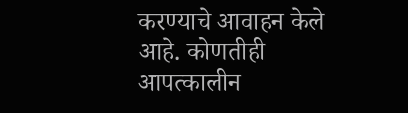करण्याचे आवाहन केले आहे. कोणतीही आपत्कालीन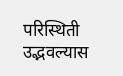परिस्थिती उद्भवल्यास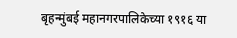बृहन्मुंबई महानगरपालिकेच्या १९१६ या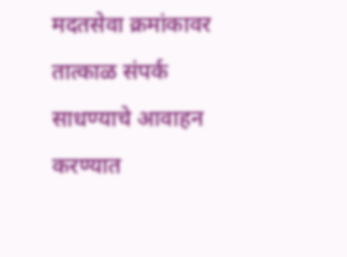मदतसेवा क्रमांकावर तात्काळ संपर्क साधण्याचे आवाहन करण्यात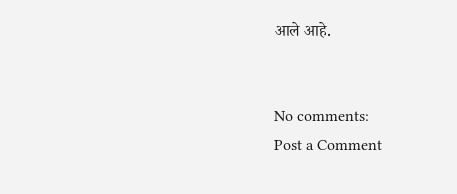आले आहे.


No comments:
Post a Comment